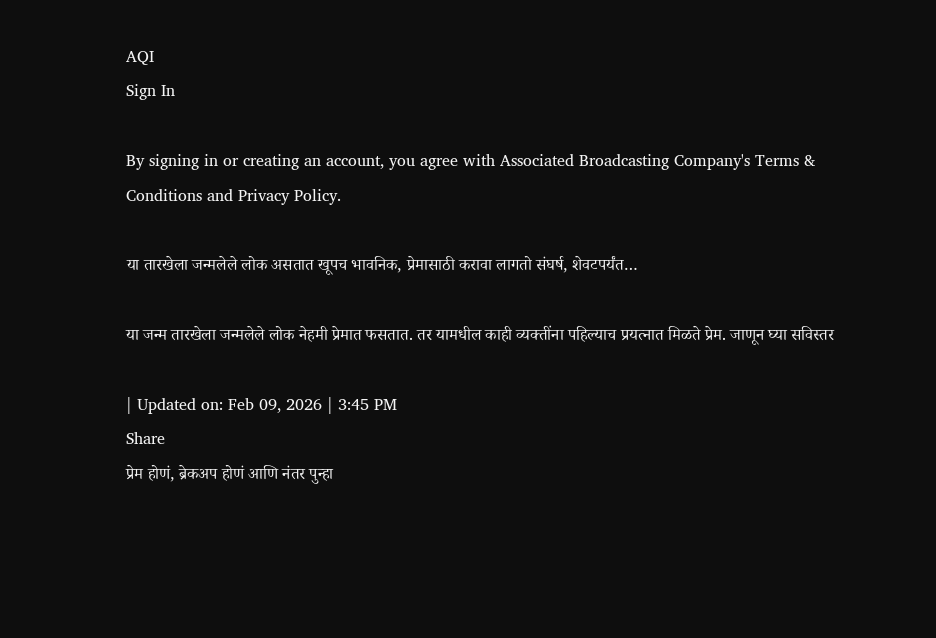AQI
Sign In

By signing in or creating an account, you agree with Associated Broadcasting Company's Terms & Conditions and Privacy Policy.

या तारखेला जन्मलेले लोक असतात खूपच भावनिक, प्रेमासाठी करावा लागतो संघर्ष, शेवटपर्यंत…

या जन्म तारखेला जन्मलेले लोक नेहमी प्रेमात फसतात. तर यामधील काही व्यक्तींना पहिल्याच प्रयत्नात मिळते प्रेम. जाणून घ्या सविस्तर

| Updated on: Feb 09, 2026 | 3:45 PM
Share
प्रेम होणं, ब्रेकअप होणं आणि नंतर पुन्हा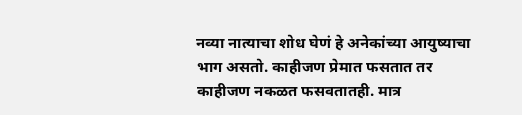नव्या नात्याचा शोध घेणं हे अनेकांच्या आयुष्याचा भाग असतो. काहीजण प्रेमात फसतात तर काहीजण नकळत फसवतातही. मात्र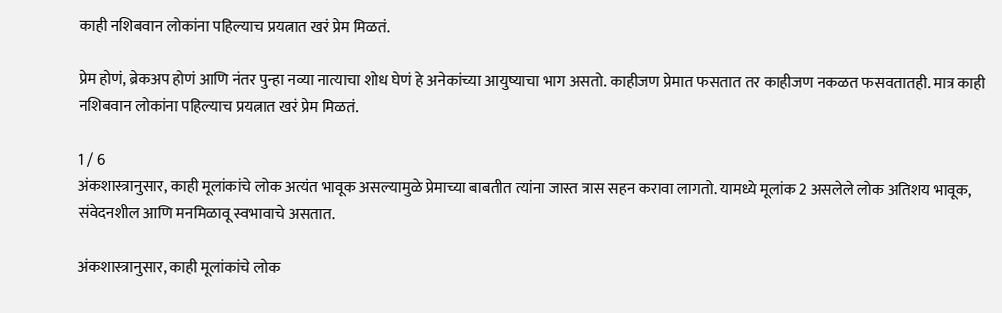काही नशिबवान लोकांना पहिल्याच प्रयत्नात खरं प्रेम मिळतं.

प्रेम होणं, ब्रेकअप होणं आणि नंतर पुन्हा नव्या नात्याचा शोध घेणं हे अनेकांच्या आयुष्याचा भाग असतो. काहीजण प्रेमात फसतात तर काहीजण नकळत फसवतातही. मात्र काही नशिबवान लोकांना पहिल्याच प्रयत्नात खरं प्रेम मिळतं.

1 / 6
अंकशास्त्रानुसार, काही मूलांकांचे लोक अत्यंत भावूक असल्यामुळे प्रेमाच्या बाबतीत त्यांना जास्त त्रास सहन करावा लागतो. यामध्ये मूलांक 2 असलेले लोक अतिशय भावूक, संवेदनशील आणि मनमिळावू स्वभावाचे असतात.

अंकशास्त्रानुसार, काही मूलांकांचे लोक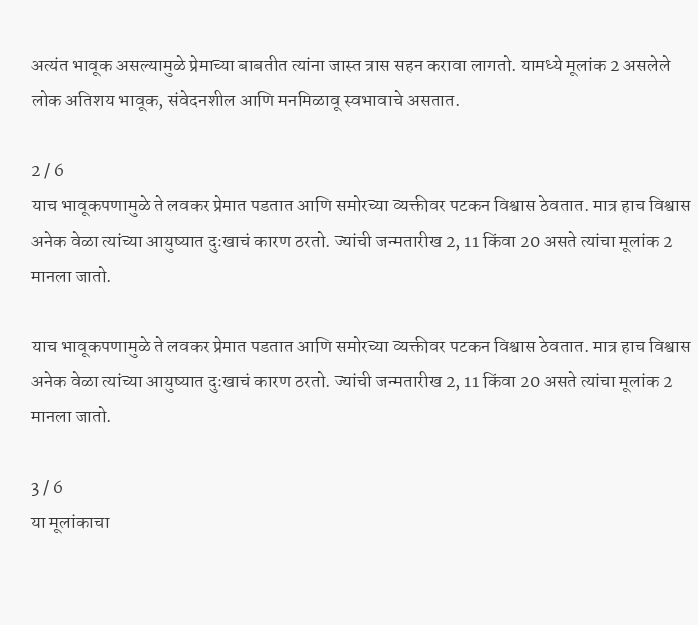अत्यंत भावूक असल्यामुळे प्रेमाच्या बाबतीत त्यांना जास्त त्रास सहन करावा लागतो. यामध्ये मूलांक 2 असलेले लोक अतिशय भावूक, संवेदनशील आणि मनमिळावू स्वभावाचे असतात.

2 / 6
याच भावूकपणामुळे ते लवकर प्रेमात पडतात आणि समोरच्या व्यक्तीवर पटकन विश्वास ठेवतात. मात्र हाच विश्वास अनेक वेळा त्यांच्या आयुष्यात दुःखाचं कारण ठरतो. ज्यांची जन्मतारीख 2, 11 किंवा 20 असते त्यांचा मूलांक 2 मानला जातो.

याच भावूकपणामुळे ते लवकर प्रेमात पडतात आणि समोरच्या व्यक्तीवर पटकन विश्वास ठेवतात. मात्र हाच विश्वास अनेक वेळा त्यांच्या आयुष्यात दुःखाचं कारण ठरतो. ज्यांची जन्मतारीख 2, 11 किंवा 20 असते त्यांचा मूलांक 2 मानला जातो.

3 / 6
या मूलांकाचा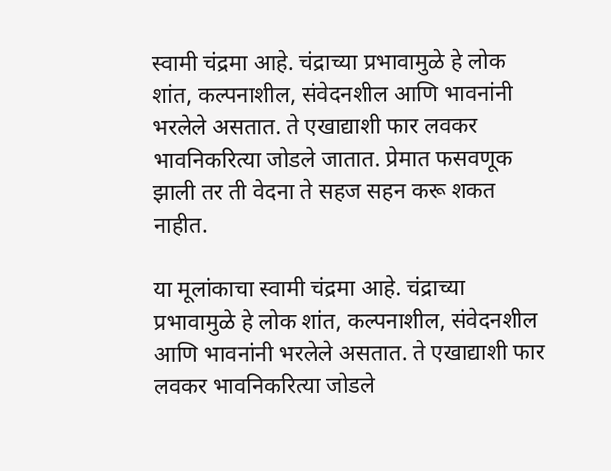स्वामी चंद्रमा आहे. चंद्राच्या प्रभावामुळे हे लोक शांत, कल्पनाशील, संवेदनशील आणि भावनांनी भरलेले असतात. ते एखाद्याशी फार लवकर भावनिकरित्या जोडले जातात. प्रेमात फसवणूक झाली तर ती वेदना ते सहज सहन करू शकत नाहीत.

या मूलांकाचा स्वामी चंद्रमा आहे. चंद्राच्या प्रभावामुळे हे लोक शांत, कल्पनाशील, संवेदनशील आणि भावनांनी भरलेले असतात. ते एखाद्याशी फार लवकर भावनिकरित्या जोडले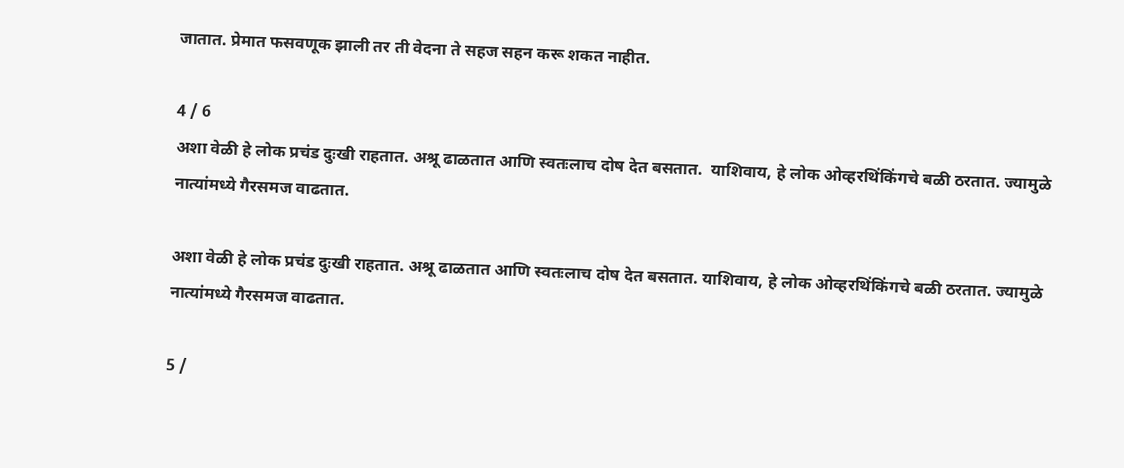जातात. प्रेमात फसवणूक झाली तर ती वेदना ते सहज सहन करू शकत नाहीत.

4 / 6
अशा वेळी हे लोक प्रचंड दुःखी राहतात. अश्रू ढाळतात आणि स्वतःलाच दोष देत बसतात.  याशिवाय, हे लोक ओव्हरथिंकिंगचे बळी ठरतात. ज्यामुळे नात्यांमध्ये गैरसमज वाढतात.

अशा वेळी हे लोक प्रचंड दुःखी राहतात. अश्रू ढाळतात आणि स्वतःलाच दोष देत बसतात. याशिवाय, हे लोक ओव्हरथिंकिंगचे बळी ठरतात. ज्यामुळे नात्यांमध्ये गैरसमज वाढतात.

5 /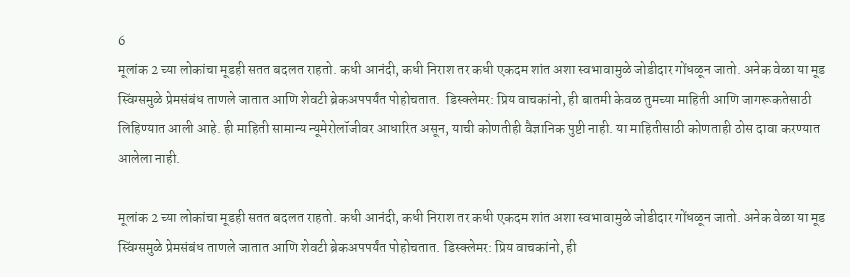6
मूलांक 2 च्या लोकांचा मूडही सतत बदलत राहतो. कधी आनंदी, कधी निराश तर कधी एकदम शांत अशा स्वभावामुळे जोडीदार गोंधळून जातो. अनेक वेळा या मूड स्विंग्समुळे प्रेमसंबंध ताणले जातात आणि शेवटी ब्रेकअपपर्यंत पोहोचतात.  डिस्क्लेमर: प्रिय वाचकांनो, ही बातमी केवळ तुमच्या माहिती आणि जागरूकतेसाठी लिहिण्यात आली आहे. ही माहिती सामान्य न्यूमेरोलॉजीवर आधारित असून, याची कोणतीही वैज्ञानिक पुष्टी नाही. या माहितीसाठी कोणताही ठोस दावा करण्यात आलेला नाही.

मूलांक 2 च्या लोकांचा मूडही सतत बदलत राहतो. कधी आनंदी, कधी निराश तर कधी एकदम शांत अशा स्वभावामुळे जोडीदार गोंधळून जातो. अनेक वेळा या मूड स्विंग्समुळे प्रेमसंबंध ताणले जातात आणि शेवटी ब्रेकअपपर्यंत पोहोचतात. डिस्क्लेमर: प्रिय वाचकांनो, ही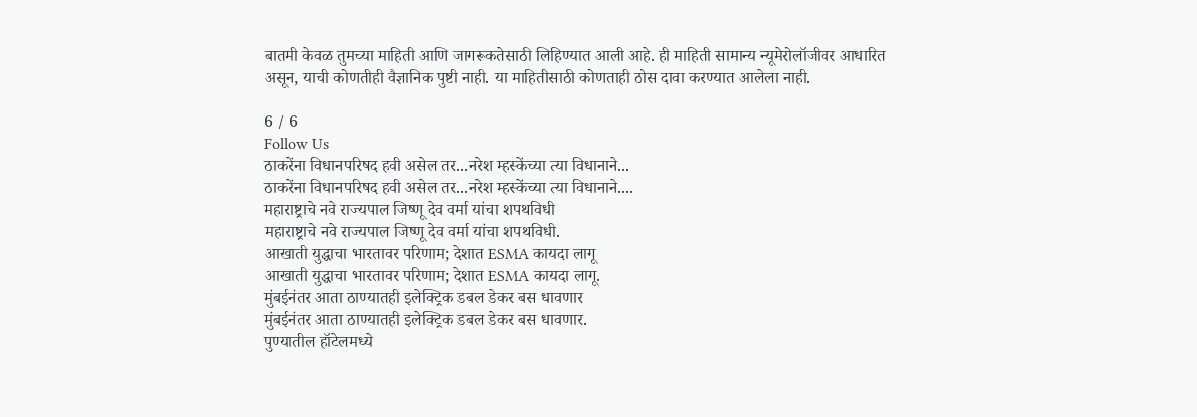बातमी केवळ तुमच्या माहिती आणि जागरूकतेसाठी लिहिण्यात आली आहे. ही माहिती सामान्य न्यूमेरोलॉजीवर आधारित असून, याची कोणतीही वैज्ञानिक पुष्टी नाही. या माहितीसाठी कोणताही ठोस दावा करण्यात आलेला नाही.

6 / 6
Follow Us
ठाकरेंना विधानपरिषद हवी असेल तर...नरेश म्हस्केंच्या त्या विधानाने...
ठाकरेंना विधानपरिषद हवी असेल तर...नरेश म्हस्केंच्या त्या विधानाने....
महाराष्ट्राचे नवे राज्यपाल जिष्णू देव वर्मा यांचा शपथविधी
महाराष्ट्राचे नवे राज्यपाल जिष्णू देव वर्मा यांचा शपथविधी.
आखाती युद्धाचा भारतावर परिणाम; देशात ESMA कायदा लागू
आखाती युद्धाचा भारतावर परिणाम; देशात ESMA कायदा लागू.
मुंबईनंतर आता ठाण्यातही इलेक्ट्रिक डबल डेकर बस धावणार
मुंबईनंतर आता ठाण्यातही इलेक्ट्रिक डबल डेकर बस धावणार.
पुण्यातील हॉटेलमध्ये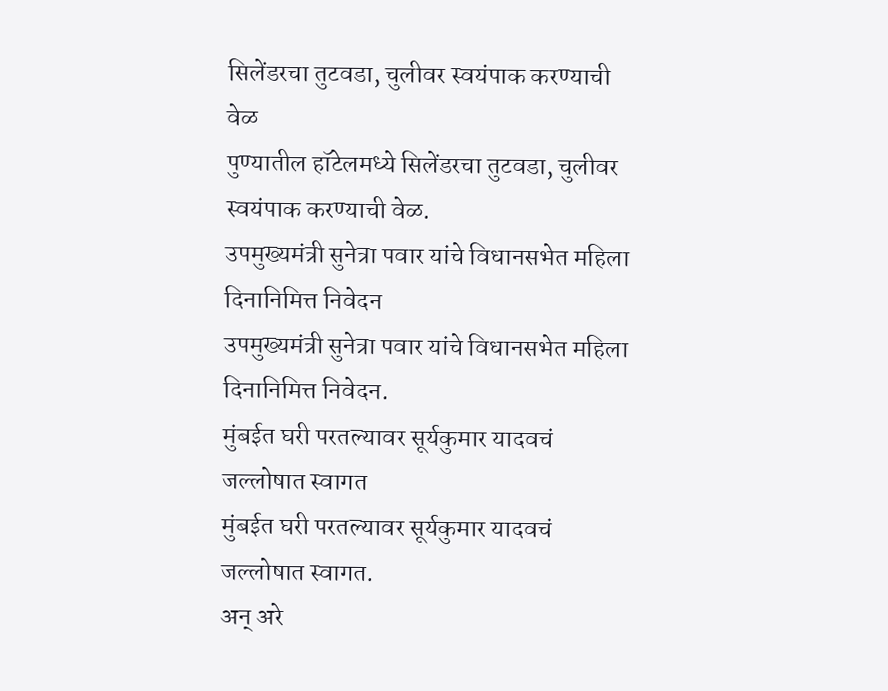सिलेंडरचा तुटवडा, चुलीवर स्वयंपाक करण्याची वेळ
पुण्यातील हॉटेलमध्ये सिलेंडरचा तुटवडा, चुलीवर स्वयंपाक करण्याची वेळ.
उपमुख्यमंत्री सुनेत्रा पवार यांचे विधानसभेत महिला दिनानिमित्त निवेदन
उपमुख्यमंत्री सुनेत्रा पवार यांचे विधानसभेत महिला दिनानिमित्त निवेदन.
मुंबईत घरी परतल्यावर सूर्यकुमार यादवचं जल्लोषात स्वागत
मुंबईत घरी परतल्यावर सूर्यकुमार यादवचं जल्लोषात स्वागत.
अन् अरे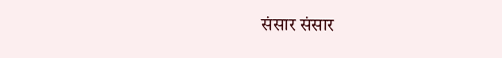संसार संसार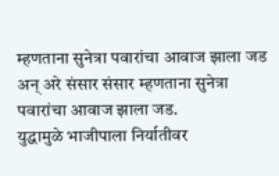म्हणताना सुनेत्रा पवारांचा आवाज झाला जड
अन् अरे संसार संसार म्हणताना सुनेत्रा पवारांचा आवाज झाला जड.
युद्धामुळे भाजीपाला निर्यातीवर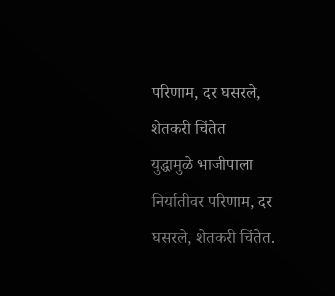परिणाम, दर घसरले, शेतकरी चिंतेत
युद्धामुळे भाजीपाला निर्यातीवर परिणाम, दर घसरले, शेतकरी चिंतेत.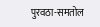पुरवठा-समतोल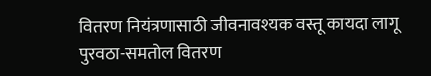वितरण नियंत्रणासाठी जीवनावश्यक वस्तू कायदा लागू
पुरवठा-समतोल वितरण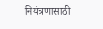नियंत्रणासाठी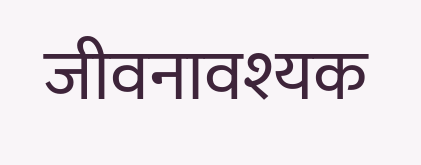जीवनावश्यक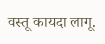वस्तू कायदा लागू.